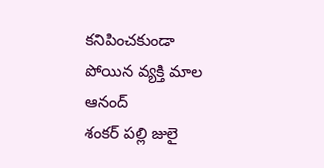కనిపించకుండా పోయిన వ్యక్తి మాల ఆనంద్
శంకర్ పల్లి జులై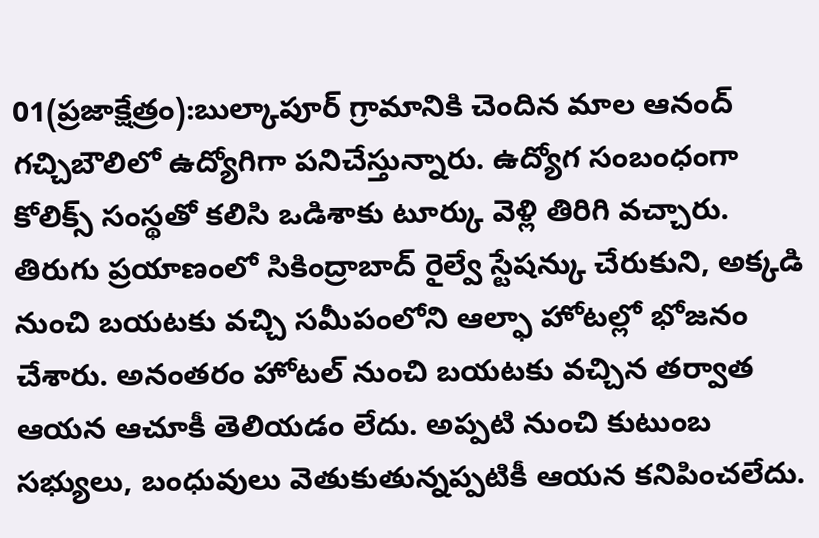01(ప్రజాక్షేత్రం):బుల్కాపూర్ గ్రామానికి చెందిన మాల ఆనంద్ గచ్చిబౌలిలో ఉద్యోగిగా పనిచేస్తున్నారు. ఉద్యోగ సంబంధంగా కోలిక్స్ సంస్థతో కలిసి ఒడిశాకు టూర్కు వెళ్లి తిరిగి వచ్చారు. తిరుగు ప్రయాణంలో సికింద్రాబాద్ రైల్వే స్టేషన్కు చేరుకుని, అక్కడి నుంచి బయటకు వచ్చి సమీపంలోని ఆల్ఫా హోటల్లో భోజనం చేశారు. అనంతరం హోటల్ నుంచి బయటకు వచ్చిన తర్వాత ఆయన ఆచూకీ తెలియడం లేదు. అప్పటి నుంచి కుటుంబ సభ్యులు, బంధువులు వెతుకుతున్నప్పటికీ ఆయన కనిపించలేదు.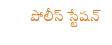పోలీస్ స్టేషన్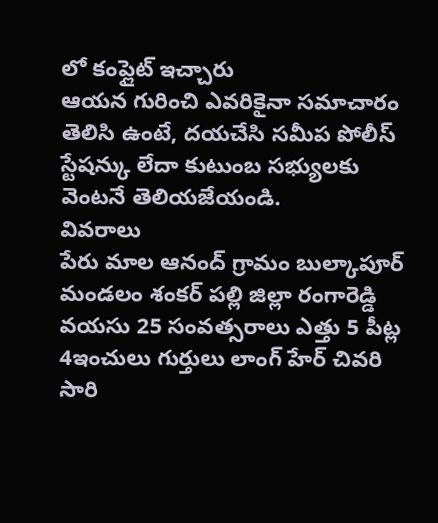లో కంప్లైట్ ఇచ్చారు
ఆయన గురించి ఎవరికైనా సమాచారం తెలిసి ఉంటే, దయచేసి సమీప పోలీస్ స్టేషన్కు లేదా కుటుంబ సభ్యులకు వెంటనే తెలియజేయండి.
వివరాలు
పేరు మాల ఆనంద్ గ్రామం బుల్కాపూర్ మండలం శంకర్ పల్లి జిల్లా రంగారెడ్డి వయసు 25 సంవత్సరాలు ఎత్తు 5 పీట్ల 4ఇంచులు గుర్తులు లాంగ్ హేర్ చివరి సారి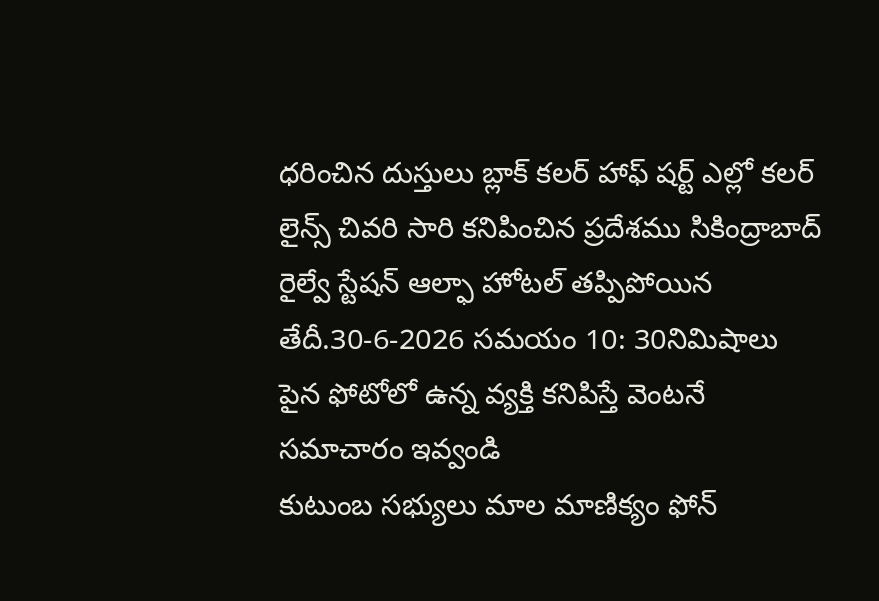ధరించిన దుస్తులు బ్లాక్ కలర్ హాఫ్ షర్ట్ ఎల్లో కలర్ లైన్స్ చివరి సారి కనిపించిన ప్రదేశము సికింద్రాబాద్ రైల్వే స్టేషన్ ఆల్ఫా హోటల్ తప్పిపోయిన తేదీ.30-6-2026 సమయం 10: 30నిమిషాలు పైన ఫోటోలో ఉన్న వ్యక్తి కనిపిస్తే వెంటనే సమాచారం ఇవ్వండి
కుటుంబ సభ్యులు మాల మాణిక్యం ఫోన్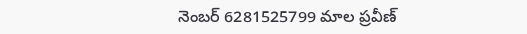నెంబర్ 6281525799 మాల ప్రవీణ్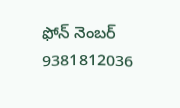ఫోన్ నెంబర్ 9381812036